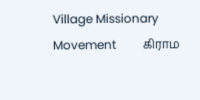Village Missionary Movement         கிராம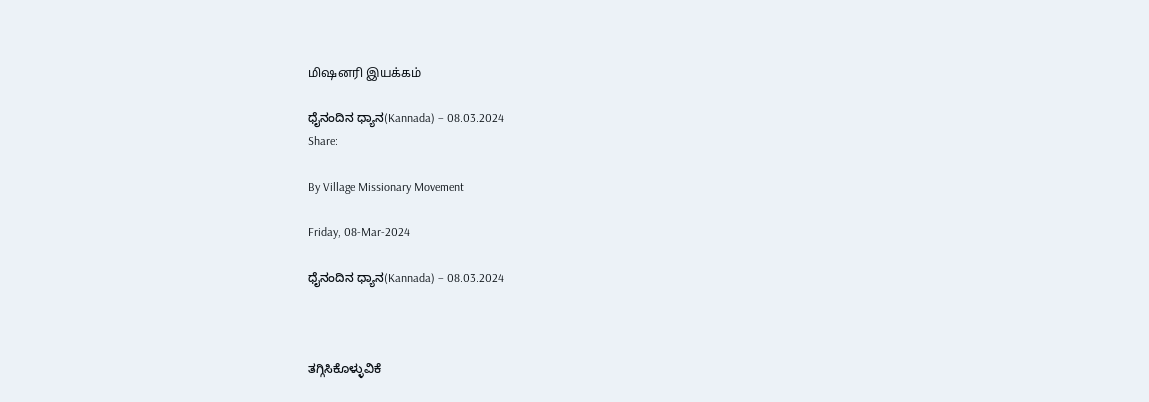மிஷனரி இயக்கம்

ಧೈನಂದಿನ ಧ್ಯಾನ(Kannada) – 08.03.2024
Share:

By Village Missionary Movement

Friday, 08-Mar-2024

ಧೈನಂದಿನ ಧ್ಯಾನ(Kannada) – 08.03.2024



ತಗ್ಗಿಸಿಕೊಳ್ಳುವಿಕೆ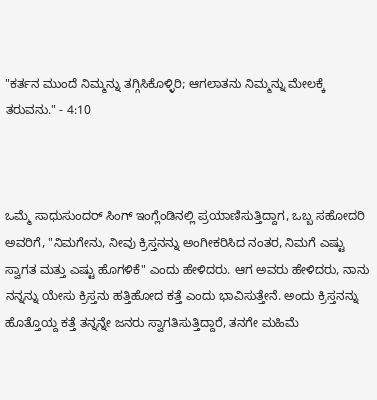"ಕರ್ತನ ಮುಂದೆ ನಿಮ್ಮನ್ನು ತಗ್ಗಿಸಿಕೊಳ್ಳಿರಿ; ಆಗಲಾತನು ನಿಮ್ಮನ್ನು ಮೇಲಕ್ಕೆ ತರುವನು." - 4:10



ಒಮ್ಮೆ ಸಾಧುಸುಂದರ್ ಸಿಂಗ್ ಇಂಗ್ಲೆಂಡಿನಲ್ಲಿ ಪ್ರಯಾಣಿಸುತ್ತಿದ್ದಾಗ, ಒಬ್ಬ ಸಹೋದರಿ ಅವರಿಗೆ, "ನಿಮಗೇನು, ನೀವು ಕ್ರಿಸ್ತನನ್ನು ಅಂಗೀಕರಿಸಿದ ನಂತರ, ನಿಮಗೆ ಎಷ್ಟು ಸ್ವಾಗತ ಮತ್ತು ಎಷ್ಟು ಹೊಗಳಿಕೆ" ಎಂದು ಹೇಳಿದರು. ಆಗ ಅವರು ಹೇಳಿದರು, ನಾನು ನನ್ನನ್ನು ಯೇಸು ಕ್ರಿಸ್ತನು ಹತ್ತಿಹೋದ ಕತ್ತೆ ಎಂದು ಭಾವಿಸುತ್ತೇನೆ. ಅಂದು ಕ್ರಿಸ್ತನನ್ನು ಹೊತ್ತೊಯ್ದ ಕತ್ತೆ ತನ್ನನ್ನೇ ಜನರು ಸ್ವಾಗತಿಸುತ್ತಿದ್ದಾರೆ, ತನಗೇ ಮಹಿಮೆ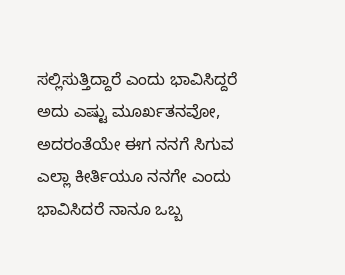ಸಲ್ಲಿಸುತ್ತಿದ್ದಾರೆ ಎಂದು ಭಾವಿಸಿದ್ದರೆ ಅದು ಎಷ್ಟು ಮೂರ್ಖತನವೋ, ಅದರಂತೆಯೇ ಈಗ ನನಗೆ ಸಿಗುವ ಎಲ್ಲಾ ಕೀರ್ತಿಯೂ ನನಗೇ ಎಂದು ಭಾವಿಸಿದರೆ ನಾನೂ ಒಬ್ಬ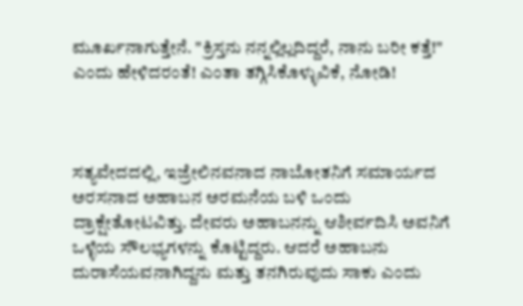ಮೂರ್ಖನಾಗುತ್ತೇನೆ. "ಕ್ರಿಸ್ತನು ನನ್ನಲ್ಲಿಲ್ಲದಿದ್ದರೆ, ನಾನು ಬರೀ ಕತ್ತೆ!" ಎಂದು ಹೇಳಿದರಂತೆ! ಎಂತಾ ತಗ್ಗಿಸಿಕೊಳ್ಳುವಿಕೆ, ನೋಡಿ!



ಸತ್ಯವೇದದಲ್ಲಿ, ಇಜ್ರೇಲಿನವನಾದ ನಾಬೋತನಿಗೆ ಸಮಾರ್ಯದ ಅರಸನಾದ ಅಹಾಬನ ಅರಮನೆಯ ಬಳಿ ಒಂದು ದ್ರಾಕ್ಷೇತೋಟವಿತ್ತು. ದೇವರು ಅಹಾಬನನ್ನು ಆಶೀರ್ವದಿಸಿ ಅವನಿಗೆ ಒಳ್ಳೆಯ ಸೌಲಭ್ಯಗಳನ್ನು ಕೊಟ್ಟಿದ್ದರು. ಆದರೆ ಅಹಾಬನು ದುರಾಸೆಯವನಾಗಿದ್ದನು ಮತ್ತು ತನಗಿರುವುದು ಸಾಕು ಎಂದು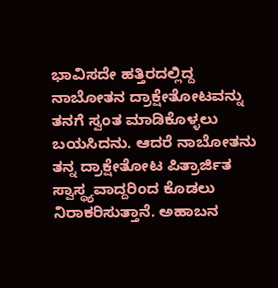ಭಾವಿಸದೇ ಹತ್ತಿರದಲ್ಲಿದ್ದ ನಾಬೋತನ ದ್ರಾಕ್ಷೇತೋಟವನ್ನು ತನಗೆ ಸ್ವಂತ ಮಾಡಿಕೊಳ್ಳಲು ಬಯಸಿದನು. ಆದರೆ ನಾಬೋತನು ತನ್ನ ದ್ರಾಕ್ಷೇತೋಟ ಪಿತ್ರಾರ್ಜಿತ ಸ್ವಾಸ್ಥ್ಯವಾದ್ದರಿಂದ ಕೊಡಲು ನಿರಾಕರಿಸುತ್ತಾನೆ. ಅಹಾಬನ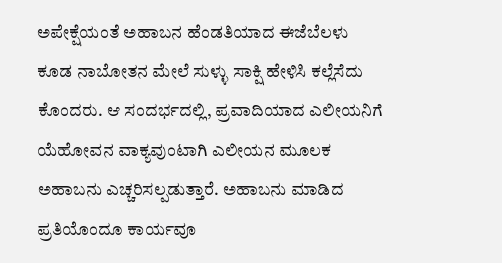ಅಪೇಕ್ಷೆಯಂತೆ ಅಹಾಬನ ಹೆಂಡತಿಯಾದ ಈಜೆಬೆಲಳು ಕೂಡ ನಾಬೋತನ ಮೇಲೆ ಸುಳ್ಳು ಸಾಕ್ಷಿ ಹೇಳಿಸಿ ಕಲ್ಲೆಸೆದು ಕೊಂದರು. ಆ ಸಂದರ್ಭದಲ್ಲಿ, ಪ್ರವಾದಿಯಾದ ಎಲೀಯನಿಗೆ ಯೆಹೋವನ ವಾಕ್ಯವುಂಟಾಗಿ ಎಲೀಯನ ಮೂಲಕ ಅಹಾಬನು ಎಚ್ಚರಿಸಲ್ಪಡುತ್ತಾರೆ. ಅಹಾಬನು ಮಾಡಿದ ಪ್ರತಿಯೊಂದೂ ಕಾರ್ಯವೂ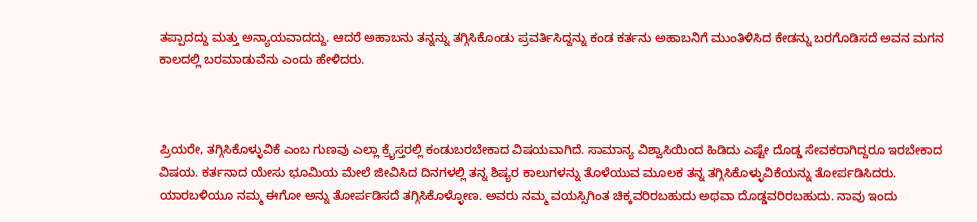ತಪ್ಪಾದದ್ದು ಮತ್ತು ಅನ್ಯಾಯವಾದದ್ದು. ಆದರೆ ಅಹಾಬನು ತನ್ನನ್ನು ತಗ್ಗಿಸಿಕೊಂಡು ಪ್ರವರ್ತಿಸಿದ್ದನ್ನು ಕಂಡ ಕರ್ತನು ಅಹಾಬನಿಗೆ ಮುಂತಿಳಿಸಿದ ಕೇಡನ್ನು ಬರಗೊಡಿಸದೆ ಅವನ ಮಗನ ಕಾಲದಲ್ಲಿ ಬರಮಾಡುವೆನು ಎಂದು ಹೇಳಿದರು.



ಪ್ರಿಯರೇ, ತಗ್ಗಿಸಿಕೊಳ್ಳುವಿಕೆ ಎಂಬ ಗುಣವು ಎಲ್ಲಾ ಕ್ರೈಸ್ತರಲ್ಲಿ ಕಂಡುಬರಬೇಕಾದ ವಿಷಯವಾಗಿದೆ. ಸಾಮಾನ್ಯ ವಿಶ್ವಾಸಿಯಿಂದ ಹಿಡಿದು ಎಷ್ಟೇ ದೊಡ್ಡ ಸೇವಕರಾಗಿದ್ದರೂ ಇರಬೇಕಾದ ವಿಷಯ. ಕರ್ತನಾದ ಯೇಸು ಭೂಮಿಯ ಮೇಲೆ ಜೀವಿಸಿದ ದಿನಗಳಲ್ಲಿ ತನ್ನ ಶಿಷ್ಯರ ಕಾಲುಗಳನ್ನು ತೊಳೆಯುವ ಮೂಲಕ ತನ್ನ ತಗ್ಗಿಸಿಕೊಳ್ಳುವಿಕೆಯನ್ನು ತೋರ್ಪಡಿಸಿದರು. ಯಾರಬಳಿಯೂ ನಮ್ಮ ಈಗೋ ಅನ್ನು ತೋರ್ಪಡಿಸದೆ‌ ತಗ್ಗಿಸಿಕೊಳ್ಳೋಣ. ಅವರು ನಮ್ಮ ವಯಸ್ಸಿಗಿಂತ ಚಿಕ್ಕವರಿರಬಹುದು ಅಥವಾ ದೊಡ್ಡವರಿರಬಹುದು. ನಾವು ಇಂದು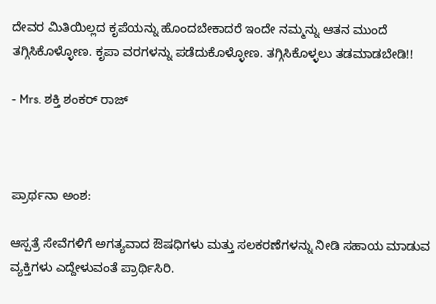ದೇವರ ಮಿತಿಯಿಲ್ಲದ ಕೃಪೆಯನ್ನು ಹೊಂದಬೇಕಾದರೆ ಇಂದೇ ನಮ್ಮನ್ನು ಆತನ ಮುಂದೆ ತಗ್ಗಿಸಿಕೊಳ್ಳೋಣ. ಕೃಪಾ ವರಗಳನ್ನು ಪಡೆದುಕೊಳ್ಳೋಣ. ತಗ್ಗಿಸಿಕೊಳ್ಳಲು ತಡಮಾಡಬೇಡಿ!!

- Mrs. ಶಕ್ತಿ ಶಂಕರ್ ರಾಜ್



ಪ್ರಾರ್ಥನಾ ಅಂಶ:

ಆಸ್ಪತ್ರೆ ಸೇವೆಗಳಿಗೆ ಅಗತ್ಯವಾದ ಔಷಧಿಗಳು ಮತ್ತು ಸಲಕರಣೆಗಳನ್ನು ನೀಡಿ ಸಹಾಯ ಮಾಡುವ ವ್ಯಕ್ತಿಗಳು ಎದ್ದೇಳುವಂತೆ ಪ್ರಾರ್ಥಿಸಿರಿ.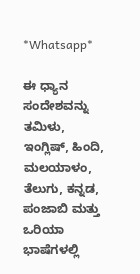*Whatsapp*

ಈ ಧ್ಯಾನ ಸಂದೇಶವನ್ನು ತಮಿಳು, ಇಂಗ್ಲಿಷ್, ಹಿಂದಿ, ಮಲಯಾಳಂ, ತೆಲುಗು, ಕನ್ನಡ, ಪಂಜಾಬಿ ಮತ್ತು ಒರಿಯಾ ಭಾಷೆಗಳಲ್ಲಿ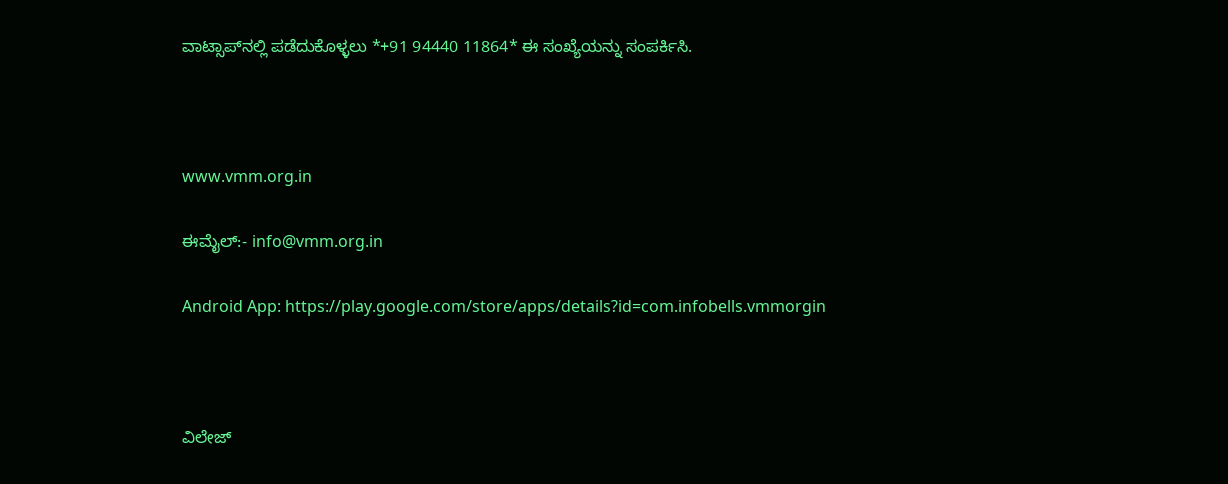ವಾಟ್ಸಾಪ್‌ನಲ್ಲಿ ಪಡೆದುಕೊಳ್ಳಲು *+91 94440 11864* ಈ ಸಂಖ್ಯೆಯನ್ನು ಸಂಪರ್ಕಿಸಿ.



www.vmm.org.in

ಈಮೈಲ್:- info@vmm.org.in

Android App: https://play.google.com/store/apps/details?id=com.infobells.vmmorgin



ವಿಲೇಜ್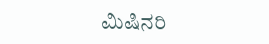ಮಿಷಿನರಿ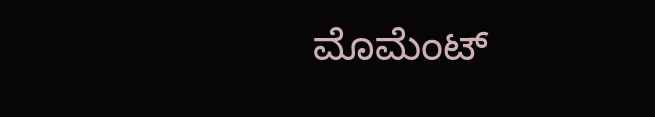ಮೊಮೆಂಟ್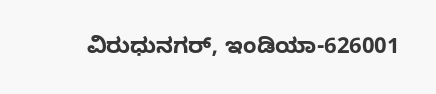ವಿರುಧುನಗರ್, ಇಂಡಿಯಾ-626001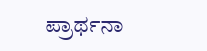ಪ್ರಾರ್ಥನಾ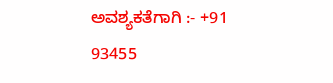ಅವಶ್ಯಕತೆಗಾಗಿ :- +91 93455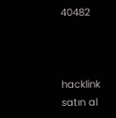40482



hacklink satın al